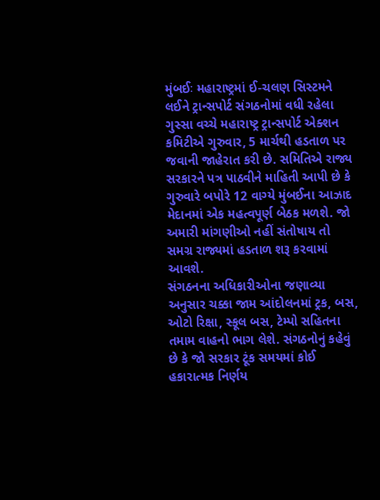મુંબઈઃ મહારાષ્ટ્રમાં ઈ-ચલણ સિસ્ટમને લઈને ટ્રાન્સપોર્ટ સંગઠનોમાં વધી રહેલા ગુસ્સા વચ્ચે મહારાષ્ટ્ર ટ્રાન્સપોર્ટ એક્શન કમિટીએ ગુરુવાર, 5 માર્ચથી હડતાળ પર જવાની જાહેરાત કરી છે. સમિતિએ રાજ્ય સરકારને પત્ર પાઠવીને માહિતી આપી છે કે ગુરુવારે બપોરે 12 વાગ્યે મુંબઈના આઝાદ મેદાનમાં એક મહત્વપૂર્ણ બેઠક મળશે. જો અમારી માંગણીઓ નહીં સંતોષાય તો સમગ્ર રાજ્યમાં હડતાળ શરૂ કરવામાં આવશે.
સંગઠનના અધિકારીઓના જણાવ્યા અનુસાર ચક્કા જામ આંદોલનમાં ટ્રક, બસ, ઓટો રિક્ષા, સ્કૂલ બસ, ટેમ્પો સહિતના તમામ વાહનો ભાગ લેશે. સંગઠનોનું કહેવું છે કે જો સરકાર ટૂંક સમયમાં કોઈ હકારાત્મક નિર્ણય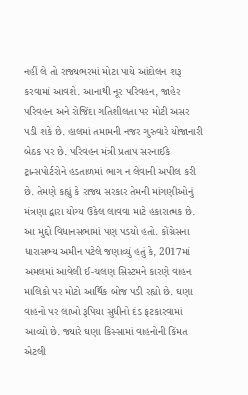નહીં લે તો રાજ્યભરમાં મોટા પાયે આંદોલન શરૂ કરવામાં આવશે. આનાથી નૂર પરિવહન, જાહેર પરિવહન અને રોજિંદા ગતિશીલતા પર મોટી અસર પડી શકે છે. હાલમાં તમામની નજર ગુરુવારે યોજાનારી બેઠક પર છે. પરિવહન મંત્રી પ્રતાપ સરનાઈકે ટ્રાન્સપોર્ટરોને હડતાળમાં ભાગ ન લેવાની અપીલ કરી છે. તેમણે કહ્યું કે રાજ્ય સરકાર તેમની માંગણીઓનું મંત્રણા દ્વારા યોગ્ય ઉકેલ લાવવા માટે હકારાત્મક છે.
આ મુદ્દો વિધાનસભામાં પણ પડયો હતો. કોંગ્રેસના ધારાસભ્ય અમીન પટેલે જણાવ્યું હતું કે, 2017માં અમલમાં આવેલી ઈ-ચલણ સિસ્ટમને કારણે વાહન માલિકો પર મોટો આર્થિક બોજ પડી રહ્યો છે. ઘણા વાહનો પર લાખો રૂપિયા સુધીનો દંડ ફટકારવામાં આવ્યો છે. જ્યારે ઘણા કિસ્સામાં વાહનોની કિંમત એટલી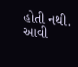હોતી નથી. આવી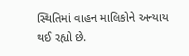સ્થિતિમાં વાહન માલિકોને અન્યાય થઈ રહ્યો છે.